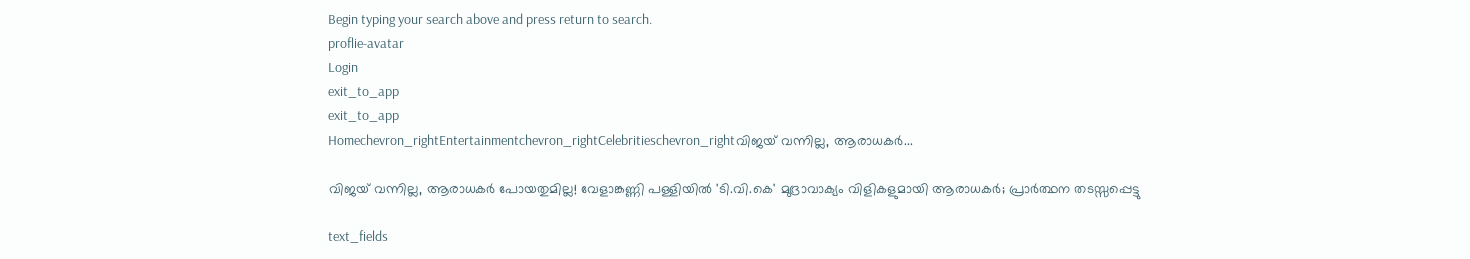Begin typing your search above and press return to search.
proflie-avatar
Login
exit_to_app
exit_to_app
Homechevron_rightEntertainmentchevron_rightCelebritieschevron_rightവിജയ് വന്നില്ല, ആരാധകർ...

വിജയ് വന്നില്ല, ആരാധകർ പോയതുമില്ല! വേളാങ്കണ്ണി പള്ളിയിൽ 'ടി.വി.കെ' മുദ്രാവാക്യം വിളികളുമായി ആരാധകർ; പ്രാർത്ഥന തടസ്സപ്പെട്ടു

text_fields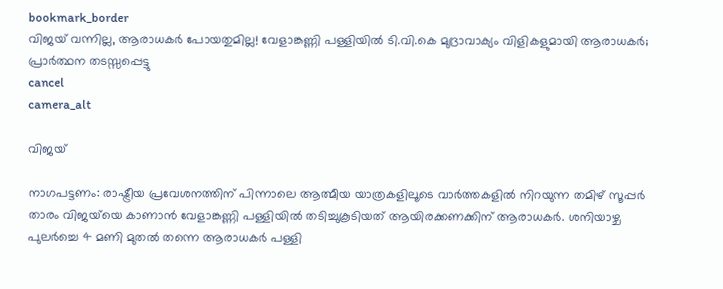bookmark_border
വിജയ് വന്നില്ല, ആരാധകർ പോയതുമില്ല! വേളാങ്കണ്ണി പള്ളിയിൽ ടി.വി.കെ മുദ്രാവാക്യം വിളികളുമായി ആരാധകർ; പ്രാർത്ഥന തടസ്സപ്പെട്ടു
cancel
camera_alt

വിജയ്

നാഗപട്ടണം: രാഷ്ട്രീയ പ്രവേശനത്തിന് പിന്നാലെ ആത്മീയ യാത്രകളിലൂടെ വാർത്തകളിൽ നിറയുന്ന തമിഴ് സൂപ്പർ താരം വിജയ്‌യെ കാണാൻ വേളാങ്കണ്ണി പള്ളിയിൽ തടിച്ചുകൂടിയത് ആയിരക്കണക്കിന് ആരാധകർ. ശനിയാഴ്ച പുലർച്ചെ 4 മണി മുതൽ തന്നെ ആരാധകർ പള്ളി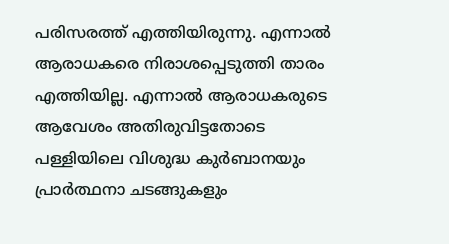പരിസരത്ത് എത്തിയിരുന്നു. എന്നാൽ ആരാധകരെ നിരാശപ്പെടുത്തി താരം എത്തിയില്ല. എന്നാൽ ആരാധകരുടെ ആവേശം അതിരുവിട്ടതോടെ പള്ളിയിലെ വിശുദ്ധ കുർബാനയും പ്രാർത്ഥനാ ചടങ്ങുകളും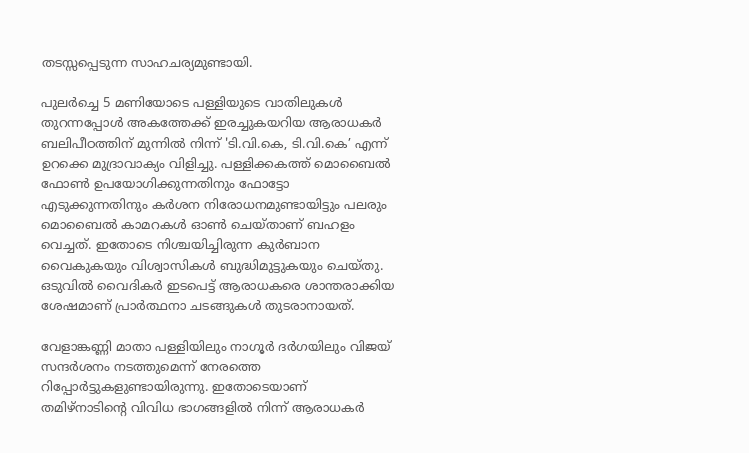തടസ്സപ്പെടുന്ന സാഹചര്യമുണ്ടായി.

പുലർച്ചെ 5 മണിയോടെ പള്ളിയുടെ വാതിലുകൾ തുറന്നപ്പോൾ അകത്തേക്ക് ഇരച്ചുകയറിയ ആരാധകർ ബലിപീഠത്തിന് മുന്നിൽ നിന്ന് 'ടി.വി.കെ, ടി.വി.കെ’ എന്ന് ഉറക്കെ മുദ്രാവാക്യം വിളിച്ചു. പള്ളിക്കകത്ത് മൊബൈൽ ഫോൺ ഉപയോഗിക്കുന്നതിനും ഫോട്ടോ എടുക്കുന്നതിനും കർശന നിരോധനമുണ്ടായിട്ടും പലരും മൊബൈൽ കാമറകൾ ഓൺ ചെയ്താണ് ബഹളം വെച്ചത്. ഇതോടെ നിശ്ചയിച്ചിരുന്ന കുർബാന വൈകുകയും വിശ്വാസികൾ ബുദ്ധിമുട്ടുകയും ചെയ്തു. ഒടുവിൽ വൈദികർ ഇടപെട്ട് ആരാധകരെ ശാന്തരാക്കിയ ശേഷമാണ് പ്രാർത്ഥനാ ചടങ്ങുകൾ തുടരാനായത്.

വേളാങ്കണ്ണി മാതാ പള്ളിയിലും നാഗൂർ ദർഗയിലും വിജയ് സന്ദർശനം നടത്തുമെന്ന് നേരത്തെ റിപ്പോർട്ടുകളുണ്ടായിരുന്നു. ഇതോടെയാണ് തമിഴ്നാടിന്റെ വിവിധ ഭാഗങ്ങളിൽ നിന്ന് ആരാധകർ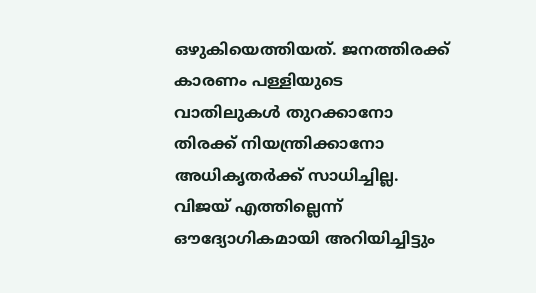ഒഴുകിയെത്തിയത്. ജനത്തിരക്ക് കാരണം പള്ളിയുടെ വാതിലുകൾ തുറക്കാനോ തിരക്ക് നിയന്ത്രിക്കാനോ അധികൃതർക്ക് സാധിച്ചില്ല. വിജയ് എത്തില്ലെന്ന് ഔദ്യോഗികമായി അറിയിച്ചിട്ടും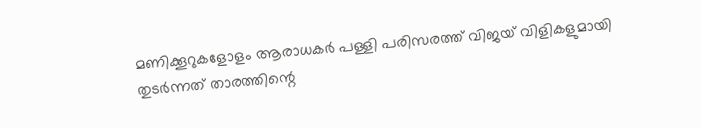മണിക്കൂറുകളോളം ആരാധകർ പള്ളി പരിസരത്ത് വിജയ് വിളികളുമായി തുടർന്നത് താരത്തിന്റെ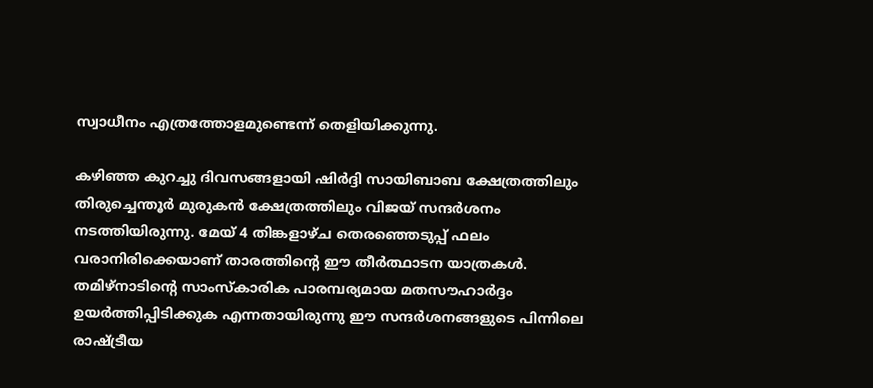സ്വാധീനം എത്രത്തോളമുണ്ടെന്ന് തെളിയിക്കുന്നു.

കഴിഞ്ഞ കുറച്ചു ദിവസങ്ങളായി ഷിർദ്ദി സായിബാബ ക്ഷേത്രത്തിലും തിരുച്ചെന്തൂർ മുരുകൻ ക്ഷേത്രത്തിലും വിജയ് സന്ദർശനം നടത്തിയിരുന്നു. മേയ് 4 തിങ്കളാഴ്ച തെരഞ്ഞെടുപ്പ് ഫലം വരാനിരിക്കെയാണ് താരത്തിന്റെ ഈ തീർത്ഥാടന യാത്രകൾ. തമിഴ്‌നാടിന്റെ സാംസ്‌കാരിക പാരമ്പര്യമായ മതസൗഹാർദ്ദം ഉയർത്തിപ്പിടിക്കുക എന്നതായിരുന്നു ഈ സന്ദർശനങ്ങളുടെ പിന്നിലെ രാഷ്ട്രീയ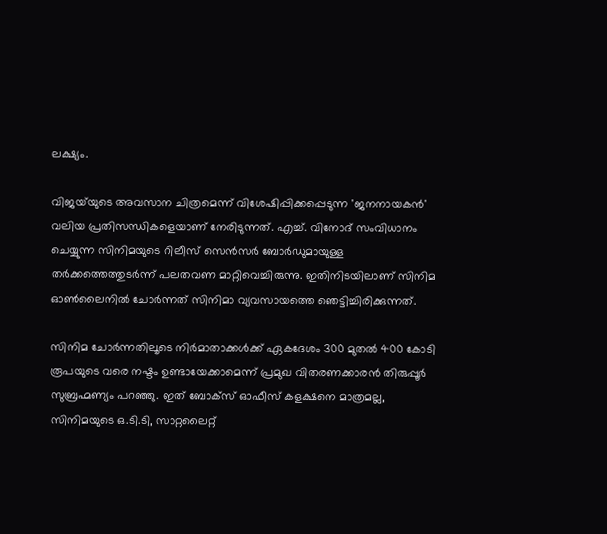ലക്ഷ്യം.

വിജയ്‌യുടെ അവസാന ചിത്രമെന്ന് വിശേഷിപ്പിക്കപ്പെടുന്ന 'ജനനായകൻ' വലിയ പ്രതിസന്ധികളെയാണ് നേരിടുന്നത്. എച്ച്. വിനോദ് സംവിധാനം ചെയ്യുന്ന സിനിമയുടെ റിലീസ് സെൻസർ ബോർഡുമായുള്ള തർക്കത്തെത്തുടർന്ന് പലതവണ മാറ്റിവെച്ചിരുന്നു. ഇതിനിടയിലാണ് സിനിമ ഓൺലൈനിൽ ചോർന്നത് സിനിമാ വ്യവസായത്തെ ഞെട്ടിച്ചിരിക്കുന്നത്.

സിനിമ ചോർന്നതിലൂടെ നിർമാതാക്കൾക്ക് ഏകദേശം 300 മുതൽ 400 കോടി രൂപയുടെ വരെ നഷ്ടം ഉണ്ടായേക്കാമെന്ന് പ്രമുഖ വിതരണക്കാരൻ തിരുപ്പൂർ സുബ്രഹ്മണ്യം പറഞ്ഞു. ഇത് ബോക്സ് ഓഫീസ് കളക്ഷനെ മാത്രമല്ല, സിനിമയുടെ ഒ.ടി.ടി, സാറ്റലൈറ്റ്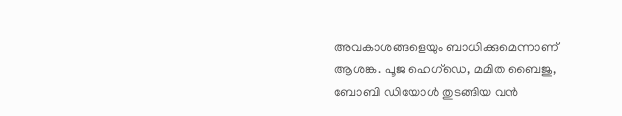അവകാശങ്ങളെയും ബാധിക്കുമെന്നാണ് ആശങ്ക. പൂജ ഹെഗ്‌ഡെ, മമിത ബൈജു, ബോബി ഡിയോൾ തുടങ്ങിയ വൻ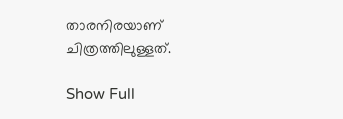താരനിരയാണ് ചിത്രത്തിലുള്ളത്.

Show Full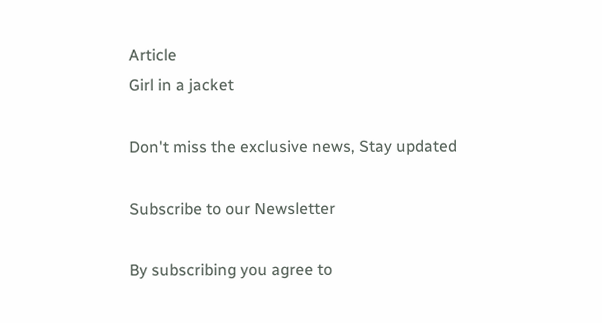Article
Girl in a jacket

Don't miss the exclusive news, Stay updated

Subscribe to our Newsletter

By subscribing you agree to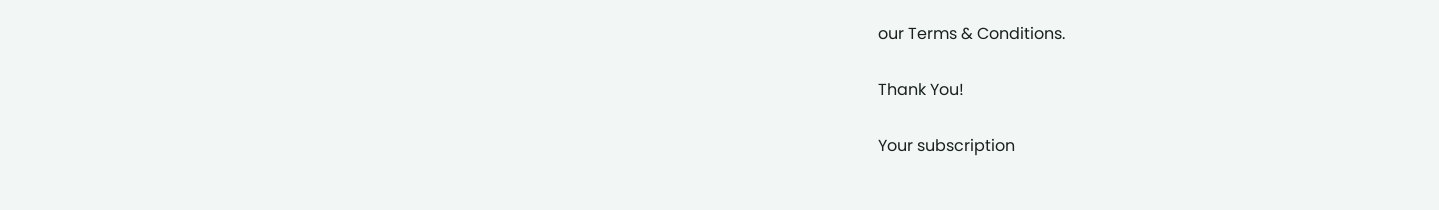our Terms & Conditions.

Thank You!

Your subscription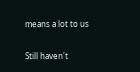means a lot to us

Still haven't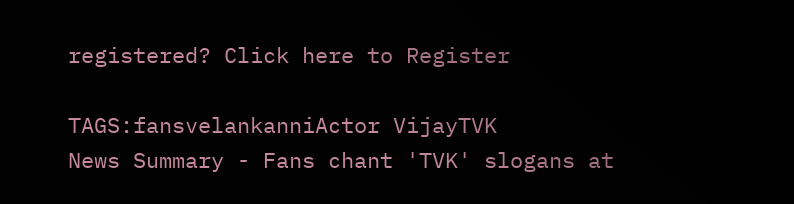registered? Click here to Register

TAGS:fansvelankanniActor VijayTVK
News Summary - Fans chant 'TVK' slogans at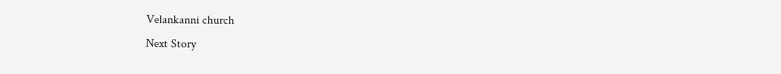Velankanni church
Next Story